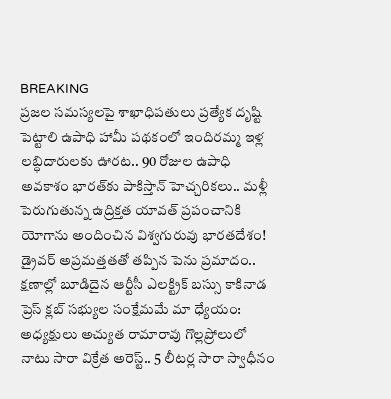BREAKING
ప్రజల సమస్యలపై శాఖాధిపతులు ప్రత్యేక దృష్టి పెట్టాలి ఉపాధి హామీ పథకంలో ఇందిరమ్మ ఇళ్ల లబ్ధిదారులకు ఊరట.. 90 రోజుల ఉపాధి అవకాశం భారత్‌కు పాకిస్తాన్ హెచ్చరికలు.. మళ్లీ పెరుగుతున్న ఉద్రిక్తత యావత్ ప్రపంచానికి యోగాను అందించిన విశ్వగురువు భారతదేశం! డ్రైవర్ అప్రమత్తతతో తప్పిన పెను ప్రమాదం.. క్షణాల్లో బూడిదైన ఆర్టీసీ ఎలక్ట్రిక్ బస్సు కాకినాడ ప్రెస్ క్లబ్ సభ్యుల సంక్షేమమే మా ధ్యేయం: అధ్యక్షులు అచ్యుత రామారావు గొల్లప్రోలులో నాటు సారా విక్రేత అరెస్ట్.. 5 లీటర్ల సారా స్వాధీనం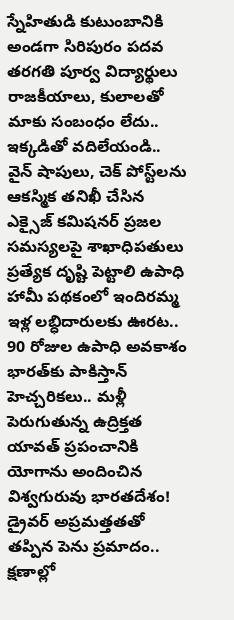స్నేహితుడి కుటుంబానికి అండగా సిరిపురం పదవ తరగతి పూర్వ విద్యార్థులు రాజకీయాలు, కులాలతో మాకు సంబంధం లేదు.. ఇక్కడితో వదిలేయండి.. వైన్ షాపులు, చెక్ పోస్ట్‌లను ఆకస్మిక తనిఖీ చేసిన ఎక్సైజ్ కమిషనర్ ప్రజల సమస్యలపై శాఖాధిపతులు ప్రత్యేక దృష్టి పెట్టాలి ఉపాధి హామీ పథకంలో ఇందిరమ్మ ఇళ్ల లబ్ధిదారులకు ఊరట.. 90 రోజుల ఉపాధి అవకాశం భారత్‌కు పాకిస్తాన్ హెచ్చరికలు.. మళ్లీ పెరుగుతున్న ఉద్రిక్తత యావత్ ప్రపంచానికి యోగాను అందించిన విశ్వగురువు భారతదేశం! డ్రైవర్ అప్రమత్తతతో తప్పిన పెను ప్రమాదం.. క్షణాల్లో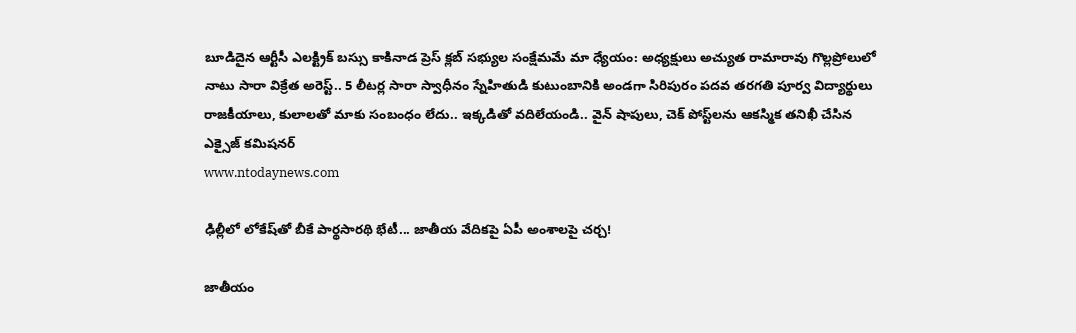బూడిదైన ఆర్టీసీ ఎలక్ట్రిక్ బస్సు కాకినాడ ప్రెస్ క్లబ్ సభ్యుల సంక్షేమమే మా ధ్యేయం: అధ్యక్షులు అచ్యుత రామారావు గొల్లప్రోలులో నాటు సారా విక్రేత అరెస్ట్.. 5 లీటర్ల సారా స్వాధీనం స్నేహితుడి కుటుంబానికి అండగా సిరిపురం పదవ తరగతి పూర్వ విద్యార్థులు రాజకీయాలు, కులాలతో మాకు సంబంధం లేదు.. ఇక్కడితో వదిలేయండి.. వైన్ షాపులు, చెక్ పోస్ట్‌లను ఆకస్మిక తనిఖీ చేసిన ఎక్సైజ్ కమిషనర్
www.ntodaynews.com

ఢిల్లీలో లోకేష్‌తో బీకే పార్థసారథి భేటీ... జాతీయ వేదికపై ఏపీ అంశాలపై చర్చ!

జాతీయం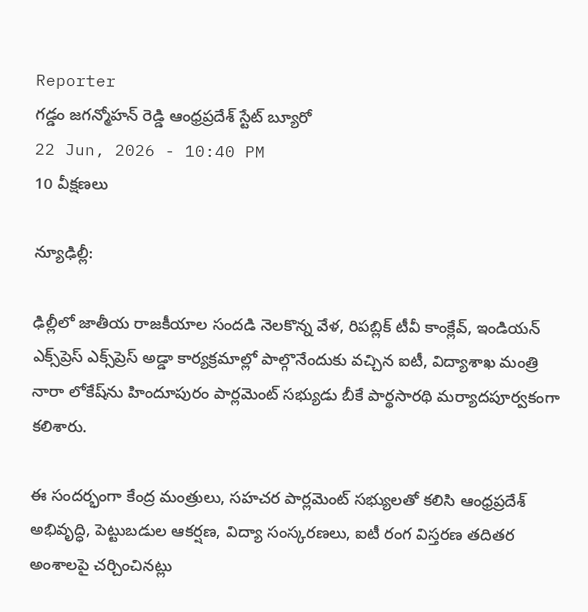Reporter
గడ్డం జగన్మోహన్ రెడ్డి ఆంధ్రప్రదేశ్ స్టేట్ బ్యూరో
22 Jun, 2026 - 10:40 PM
10 వీక్షణలు

న్యూఢిల్లీ:

ఢిల్లీలో జాతీయ రాజకీయాల సందడి నెలకొన్న వేళ, రిపబ్లిక్ టీవీ కాంక్లేవ్‌, ఇండియన్ ఎక్స్‌ప్రెస్‌ ఎక్స్‌ప్రెస్ అడ్డా కార్యక్రమాల్లో పాల్గొనేందుకు వచ్చిన ఐటీ, విద్యాశాఖ మంత్రి నారా లోకేష్‌ను హిందూపురం పార్లమెంట్ సభ్యుడు బీకే పార్థసారథి మర్యాదపూర్వకంగా కలిశారు.

ఈ సందర్భంగా కేంద్ర మంత్రులు, సహచర పార్లమెంట్ సభ్యులతో కలిసి ఆంధ్రప్రదేశ్ అభివృద్ధి, పెట్టుబడుల ఆకర్షణ, విద్యా సంస్కరణలు, ఐటీ రంగ విస్తరణ తదితర అంశాలపై చర్చించినట్లు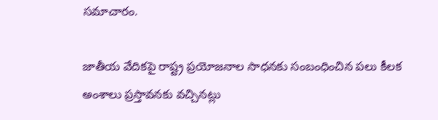సమాచారం.

జాతీయ వేదికపై రాష్ట్ర ప్రయోజనాల సాధనకు సంబంధించిన పలు కీలక అంశాలు ప్రస్తావనకు వచ్చినట్లు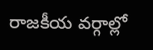రాజకీయ వర్గాల్లో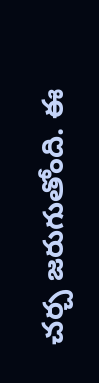చర్చ జరుగుతోంది. ఈ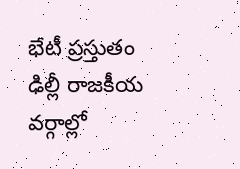భేటీ ప్రస్తుతం ఢిల్లీ రాజకీయ వర్గాల్లో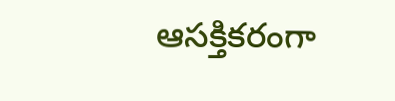ఆసక్తికరంగా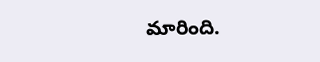మారింది.